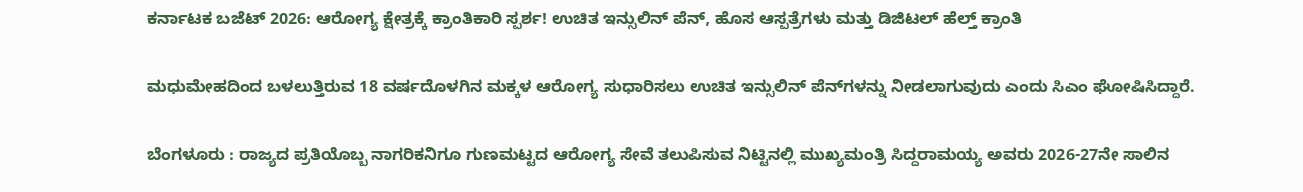ಕರ್ನಾಟಕ ಬಜೆಟ್ 2026: ಆರೋಗ್ಯ ಕ್ಷೇತ್ರಕ್ಕೆ ಕ್ರಾಂತಿಕಾರಿ ಸ್ಪರ್ಶ! ಉಚಿತ ಇನ್ಸುಲಿನ್ ಪೆನ್, ಹೊಸ ಆಸ್ಪತ್ರೆಗಳು ಮತ್ತು ಡಿಜಿಟಲ್ ಹೆಲ್ತ್ ಕ್ರಾಂತಿ

ಮಧುಮೇಹದಿಂದ ಬಳಲುತ್ತಿರುವ 18 ವರ್ಷದೊಳಗಿನ ಮಕ್ಕಳ ಆರೋಗ್ಯ ಸುಧಾರಿಸಲು ಉಚಿತ ಇನ್ಸುಲಿನ್ ಪೆನ್‌ಗಳನ್ನು ನೀಡಲಾಗುವುದು ಎಂದು ಸಿಎಂ ಘೋಷಿಸಿದ್ದಾರೆ.

ಬೆಂಗಳೂರು : ರಾಜ್ಯದ ಪ್ರತಿಯೊಬ್ಬ ನಾಗರಿಕನಿಗೂ ಗುಣಮಟ್ಟದ ಆರೋಗ್ಯ ಸೇವೆ ತಲುಪಿಸುವ ನಿಟ್ಟಿನಲ್ಲಿ ಮುಖ್ಯಮಂತ್ರಿ ಸಿದ್ದರಾಮಯ್ಯ ಅವರು 2026-27ನೇ ಸಾಲಿನ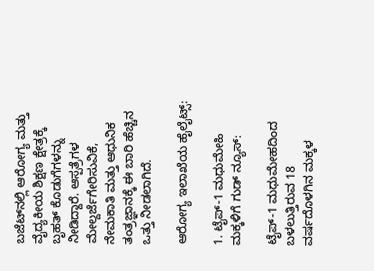ಬಜೆಟ್‌ನಲ್ಲಿ ಆರೋಗ್ಯ ಮತ್ತು ವೈದ್ಯಕೀಯ ಶಿಕ್ಷಣ ಕ್ಷೇತ್ರಕ್ಕೆ ಬೃಹತ್ ಕೊಡುಗೆಗಳನ್ನು ನೀಡಿದ್ದಾರೆ. ಆಸ್ಪತ್ರೆಗಳ ಮೇಲ್ದರ್ಜೆಗೇರಿಸುವಿಕೆ, ನೇಮಕಾತಿ ಮತ್ತು ಆಧುನಿಕ ತಂತ್ರಜ್ಞಾನಕ್ಕೆ ಈ ಬಾರಿ ಹೆಚ್ಚಿನ ಒತ್ತು ನೀಡಲಾಗಿದೆ.

ಆರೋಗ್ಯ ಇಲಾಖೆಯ ಹೈಲೈಟ್ಸ್:

1. ಟೈಪ್-1 ಮಧುಮೇಹಿ ಮಕ್ಕಳಿಗೆ ಗುಡ್ ನ್ಯೂಸ್:

ಟೈಪ್-1 ಮಧುಮೇಹದಿಂದ ಬಳಲುತ್ತಿರುವ 18 ವರ್ಷದೊಳಗಿನ ಮಕ್ಕಳ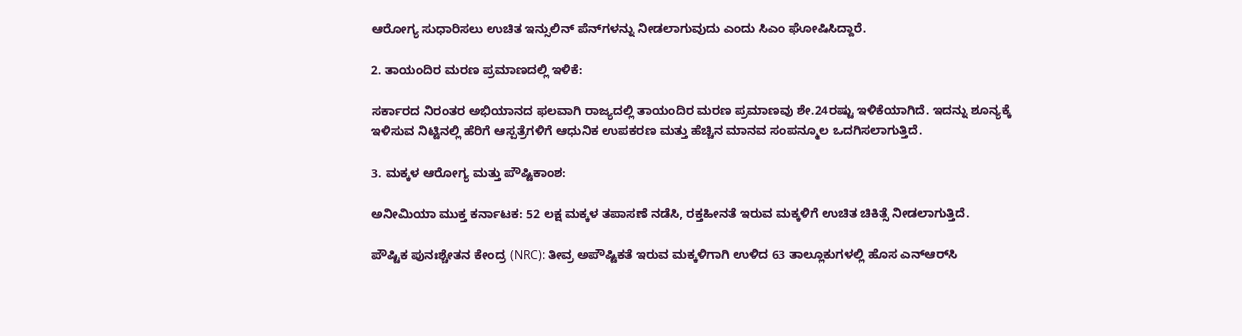ಆರೋಗ್ಯ ಸುಧಾರಿಸಲು ಉಚಿತ ಇನ್ಸುಲಿನ್ ಪೆನ್‌ಗಳನ್ನು ನೀಡಲಾಗುವುದು ಎಂದು ಸಿಎಂ ಘೋಷಿಸಿದ್ದಾರೆ.

2. ತಾಯಂದಿರ ಮರಣ ಪ್ರಮಾಣದಲ್ಲಿ ಇಳಿಕೆ:

ಸರ್ಕಾರದ ನಿರಂತರ ಅಭಿಯಾನದ ಫಲವಾಗಿ ರಾಜ್ಯದಲ್ಲಿ ತಾಯಂದಿರ ಮರಣ ಪ್ರಮಾಣವು ಶೇ.24ರಷ್ಟು ಇಳಿಕೆಯಾಗಿದೆ. ಇದನ್ನು ಶೂನ್ಯಕ್ಕೆ ಇಳಿಸುವ ನಿಟ್ಟಿನಲ್ಲಿ ಹೆರಿಗೆ ಆಸ್ಪತ್ರೆಗಳಿಗೆ ಆಧುನಿಕ ಉಪಕರಣ ಮತ್ತು ಹೆಚ್ಚಿನ ಮಾನವ ಸಂಪನ್ಮೂಲ ಒದಗಿಸಲಾಗುತ್ತಿದೆ.

3. ಮಕ್ಕಳ ಆರೋಗ್ಯ ಮತ್ತು ಪೌಷ್ಟಿಕಾಂಶ:

ಅನೀಮಿಯಾ ಮುಕ್ತ ಕರ್ನಾಟಕ: 52 ಲಕ್ಷ ಮಕ್ಕಳ ತಪಾಸಣೆ ನಡೆಸಿ, ರಕ್ತಹೀನತೆ ಇರುವ ಮಕ್ಕಳಿಗೆ ಉಚಿತ ಚಿಕಿತ್ಸೆ ನೀಡಲಾಗುತ್ತಿದೆ.

ಪೌಷ್ಟಿಕ ಪುನಃಶ್ಚೇತನ ಕೇಂದ್ರ (NRC): ತೀವ್ರ ಅಪೌಷ್ಟಿಕತೆ ಇರುವ ಮಕ್ಕಳಿಗಾಗಿ ಉಳಿದ 63 ತಾಲ್ಲೂಕುಗಳಲ್ಲಿ ಹೊಸ ಎನ್‌ಆರ್‌ಸಿ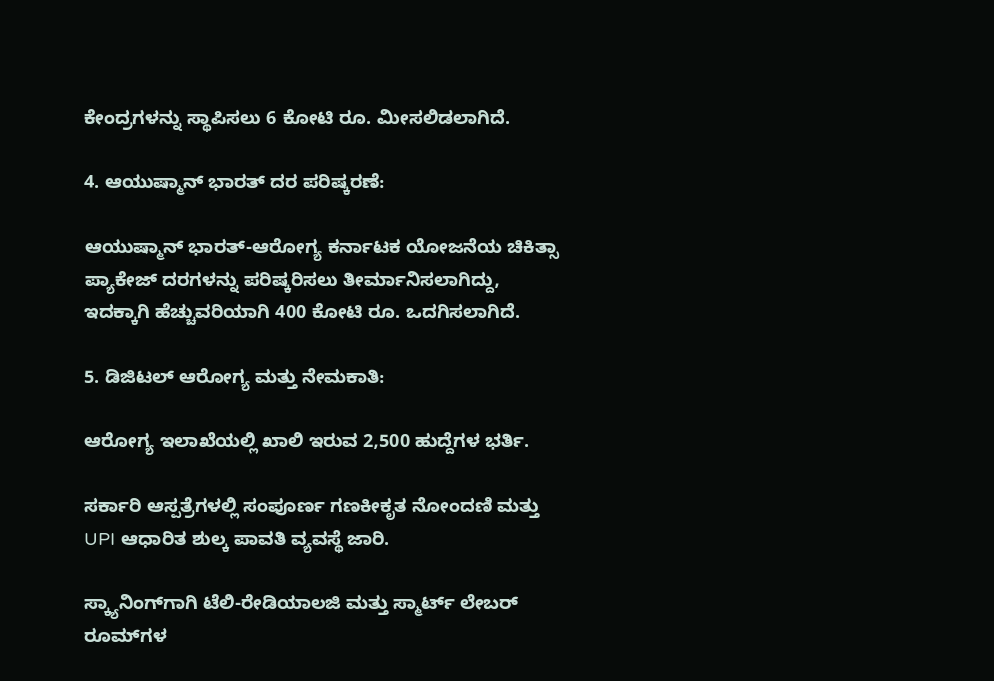ಕೇಂದ್ರಗಳನ್ನು ಸ್ಥಾಪಿಸಲು 6 ಕೋಟಿ ರೂ. ಮೀಸಲಿಡಲಾಗಿದೆ.

4. ಆಯುಷ್ಮಾನ್ ಭಾರತ್ ದರ ಪರಿಷ್ಕರಣೆ:

ಆಯುಷ್ಮಾನ್ ಭಾರತ್-ಆರೋಗ್ಯ ಕರ್ನಾಟಕ ಯೋಜನೆಯ ಚಿಕಿತ್ಸಾ ಪ್ಯಾಕೇಜ್ ದರಗಳನ್ನು ಪರಿಷ್ಕರಿಸಲು ತೀರ್ಮಾನಿಸಲಾಗಿದ್ದು, ಇದಕ್ಕಾಗಿ ಹೆಚ್ಚುವರಿಯಾಗಿ 400 ಕೋಟಿ ರೂ. ಒದಗಿಸಲಾಗಿದೆ.

5. ಡಿಜಿಟಲ್ ಆರೋಗ್ಯ ಮತ್ತು ನೇಮಕಾತಿ:

ಆರೋಗ್ಯ ಇಲಾಖೆಯಲ್ಲಿ ಖಾಲಿ ಇರುವ 2,500 ಹುದ್ದೆಗಳ ಭರ್ತಿ.

ಸರ್ಕಾರಿ ಆಸ್ಪತ್ರೆಗಳಲ್ಲಿ ಸಂಪೂರ್ಣ ಗಣಕೀಕೃತ ನೋಂದಣಿ ಮತ್ತು UPI ಆಧಾರಿತ ಶುಲ್ಕ ಪಾವತಿ ವ್ಯವಸ್ಥೆ ಜಾರಿ.

ಸ್ಕ್ಯಾನಿಂಗ್‌ಗಾಗಿ ಟೆಲಿ-ರೇಡಿಯಾಲಜಿ ಮತ್ತು ಸ್ಮಾರ್ಟ್ ಲೇಬರ್ ರೂಮ್‌ಗಳ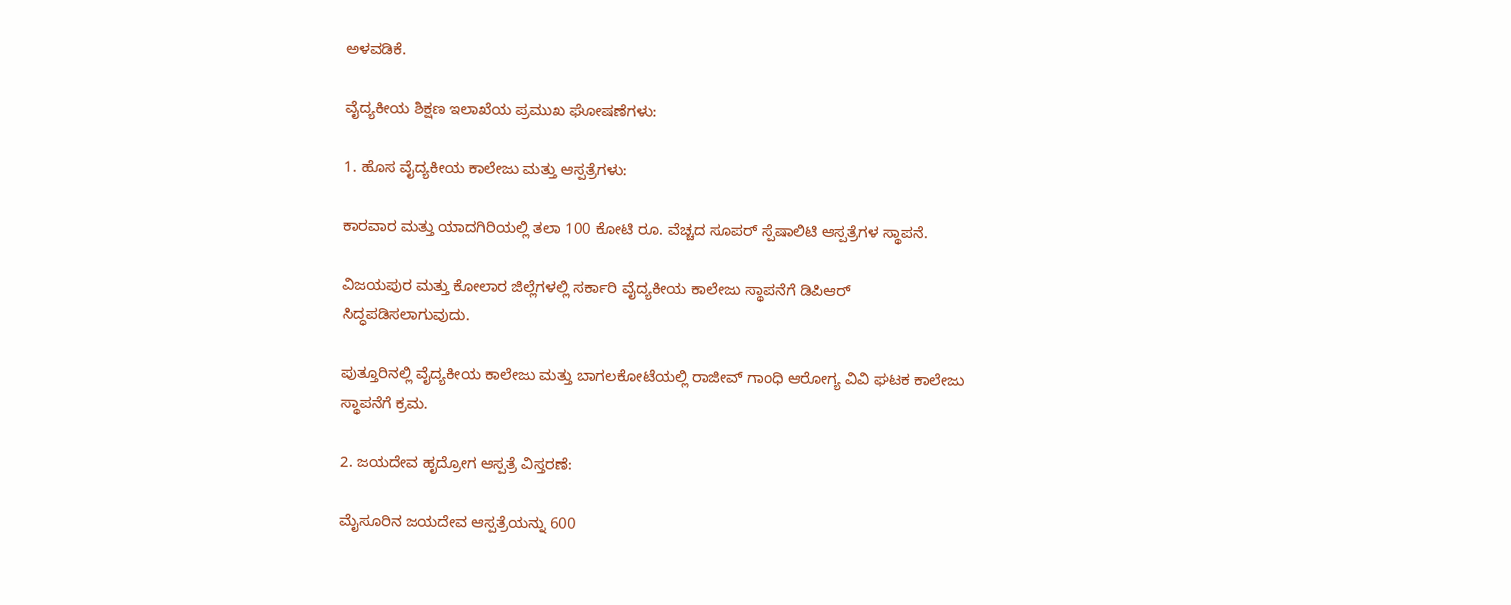ಅಳವಡಿಕೆ.

ವೈದ್ಯಕೀಯ ಶಿಕ್ಷಣ ಇಲಾಖೆಯ ಪ್ರಮುಖ ಘೋಷಣೆಗಳು:

1. ಹೊಸ ವೈದ್ಯಕೀಯ ಕಾಲೇಜು ಮತ್ತು ಆಸ್ಪತ್ರೆಗಳು:

ಕಾರವಾರ ಮತ್ತು ಯಾದಗಿರಿಯಲ್ಲಿ ತಲಾ 100 ಕೋಟಿ ರೂ. ವೆಚ್ಚದ ಸೂಪರ್ ಸ್ಪೆಷಾಲಿಟಿ ಆಸ್ಪತ್ರೆಗಳ ಸ್ಥಾಪನೆ.

ವಿಜಯಪುರ ಮತ್ತು ಕೋಲಾರ ಜಿಲ್ಲೆಗಳಲ್ಲಿ ಸರ್ಕಾರಿ ವೈದ್ಯಕೀಯ ಕಾಲೇಜು ಸ್ಥಾಪನೆಗೆ ಡಿಪಿಆರ್ ಸಿದ್ಧಪಡಿಸಲಾಗುವುದು.

ಪುತ್ತೂರಿನಲ್ಲಿ ವೈದ್ಯಕೀಯ ಕಾಲೇಜು ಮತ್ತು ಬಾಗಲಕೋಟೆಯಲ್ಲಿ ರಾಜೀವ್ ಗಾಂಧಿ ಆರೋಗ್ಯ ವಿವಿ ಘಟಕ ಕಾಲೇಜು ಸ್ಥಾಪನೆಗೆ ಕ್ರಮ.

2. ಜಯದೇವ ಹೃದ್ರೋಗ ಆಸ್ಪತ್ರೆ ವಿಸ್ತರಣೆ:

ಮೈಸೂರಿನ ಜಯದೇವ ಆಸ್ಪತ್ರೆಯನ್ನು 600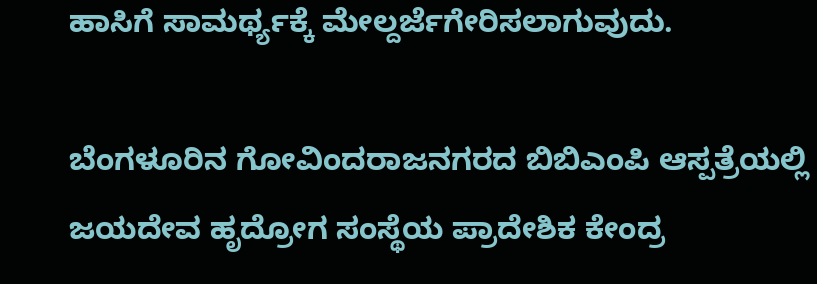ಹಾಸಿಗೆ ಸಾಮರ್ಥ್ಯಕ್ಕೆ ಮೇಲ್ದರ್ಜೆಗೇರಿಸಲಾಗುವುದು.

ಬೆಂಗಳೂರಿನ ಗೋವಿಂದರಾಜನಗರದ ಬಿಬಿಎಂಪಿ ಆಸ್ಪತ್ರೆಯಲ್ಲಿ ಜಯದೇವ ಹೃದ್ರೋಗ ಸಂಸ್ಥೆಯ ಪ್ರಾದೇಶಿಕ ಕೇಂದ್ರ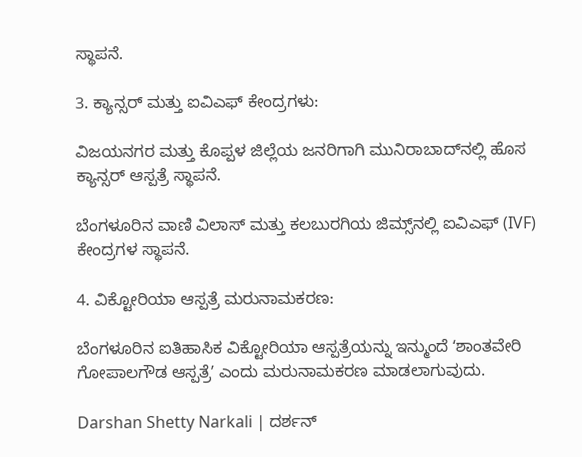ಸ್ಥಾಪನೆ.

3. ಕ್ಯಾನ್ಸರ್ ಮತ್ತು ಐವಿಎಫ್ ಕೇಂದ್ರಗಳು:

ವಿಜಯನಗರ ಮತ್ತು ಕೊಪ್ಪಳ ಜಿಲ್ಲೆಯ ಜನರಿಗಾಗಿ ಮುನಿರಾಬಾದ್‌ನಲ್ಲಿ ಹೊಸ ಕ್ಯಾನ್ಸರ್ ಆಸ್ಪತ್ರೆ ಸ್ಥಾಪನೆ.

ಬೆಂಗಳೂರಿನ ವಾಣಿ ವಿಲಾಸ್ ಮತ್ತು ಕಲಬುರಗಿಯ ಜಿಮ್ಸ್‌ನಲ್ಲಿ ಐವಿಎಫ್ (IVF) ಕೇಂದ್ರಗಳ ಸ್ಥಾಪನೆ.

4. ವಿಕ್ಟೋರಿಯಾ ಆಸ್ಪತ್ರೆ ಮರುನಾಮಕರಣ:

ಬೆಂಗಳೂರಿನ ಐತಿಹಾಸಿಕ ವಿಕ್ಟೋರಿಯಾ ಆಸ್ಪತ್ರೆಯನ್ನು ಇನ್ಮುಂದೆ ʻಶಾಂತವೇರಿ ಗೋಪಾಲಗೌಡ ಆಸ್ಪತ್ರೆʼ ಎಂದು ಮರುನಾಮಕರಣ ಮಾಡಲಾಗುವುದು.

Darshan Shetty Narkali | ದರ್ಶನ್‌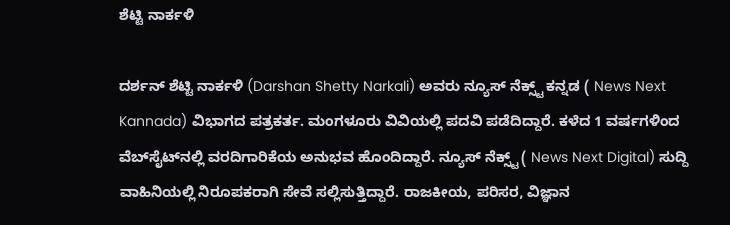ಶೆಟ್ಟಿ ನಾರ್ಕಳಿ

ದರ್ಶನ್‌ ಶೆಟ್ಟಿ ನಾರ್ಕಳಿ (Darshan Shetty Narkali) ಅವರು ನ್ಯೂಸ್‌ ನೆಕ್ಸ್ಟ್ ಕನ್ನಡ ( News Next Kannada) ವಿಭಾಗದ ಪತ್ರಕರ್ತ. ಮಂಗಳೂರು ವಿವಿಯಲ್ಲಿ ಪದವಿ ಪಡೆದಿದ್ದಾರೆ. ಕಳೆದ 1 ವರ್ಷಗಳಿಂದ ವೆಬ್‌ಸೈಟ್‌ನಲ್ಲಿ ವರದಿಗಾರಿಕೆಯ ಅನುಭವ ಹೊಂದಿದ್ದಾರೆ. ನ್ಯೂಸ್‌ ನೆಕ್ಸ್ಟ್‌ ( News Next Digital) ಸುದ್ದಿ ವಾಹಿನಿಯಲ್ಲಿ ನಿರೂಪಕರಾಗಿ ಸೇವೆ ಸಲ್ಲಿಸುತ್ತಿದ್ದಾರೆ. ರಾಜಕೀಯ, ಪರಿಸರ, ವಿಜ್ಞಾನ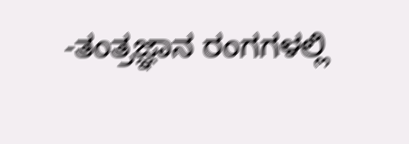-ತಂತ್ರಜ್ಞಾನ ರಂಗಗಳಲ್ಲಿ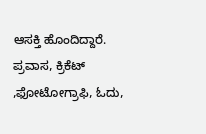ಆಸಕ್ತಿ ಹೊಂದಿದ್ದಾರೆ. ಪ್ರವಾಸ, ಕ್ರಿಕೆಟ್ ,ಫೋಟೋಗ್ರಾಫಿ, ಓದು,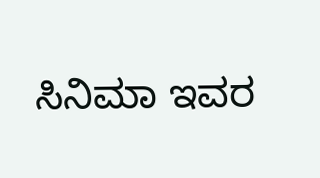ಸಿನಿಮಾ ಇವರ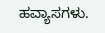ಹವ್ಯಾಸಗಳು.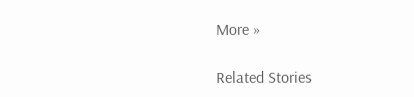More »

Related Stories